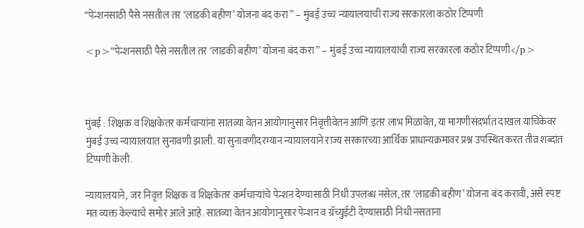“पेन्शनसाठी पैसे नसतील तर ‘लाडकी बहीण’ योजना बंद करा” – मुंबई उच्च न्यायालयाची राज्य सरकारला कठोर टिप्पणी

<p>“पेन्शनसाठी पैसे नसतील तर ‘लाडकी बहीण’ योजना बंद करा” – मुंबई उच्च न्यायालयाची राज्य सरकारला कठोर टिप्पणी</p>



मुंबई : शिक्षक व शिक्षकेतर कर्मचाऱ्यांना सातव्या वेतन आयोगानुसार निवृत्तीवेतन आणि इतर लाभ मिळावेत, या मागणीसंदर्भात दाखल याचिकेवर मुंबई उच्च न्यायालयात सुनावणी झाली. या सुनावणीदरम्यान न्यायालयाने राज्य सरकारच्या आर्थिक प्राधान्यक्रमावर प्रश्न उपस्थित करत तीव्र शब्दांत टिप्पणी केली.

न्यायालयाने, जर निवृत्त शिक्षक व शिक्षकेतर कर्मचाऱ्यांचे पेन्शन देण्यासाठी निधी उपलब्ध नसेल, तर ‘लाडकी बहीण’ योजना बंद करावी, असे स्पष्ट मत व्यक्त केल्याचे समोर आले आहे. सातव्या वेतन आयोगानुसार पेन्शन व ग्रॅच्युईटी देण्यासाठी निधी नसताना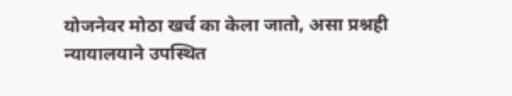योजनेवर मोठा खर्च का केला जातो, असा प्रश्नही न्यायालयाने उपस्थित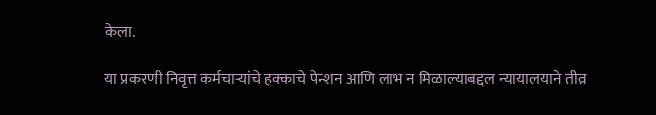केला.

या प्रकरणी निवृत्त कर्मचाऱ्यांचे हक्काचे पेन्शन आणि लाभ न मिळाल्याबद्दल न्यायालयाने तीव्र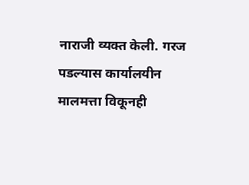नाराजी व्यक्त केली. गरज पडल्यास कार्यालयीन मालमत्ता विकूनही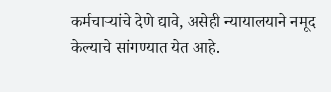कर्मचाऱ्यांचे देणे द्यावे, असेही न्यायालयाने नमूद केल्याचे सांगण्यात येत आहे.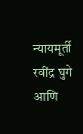न्यायमूर्ती रवींद्र घुगे आणि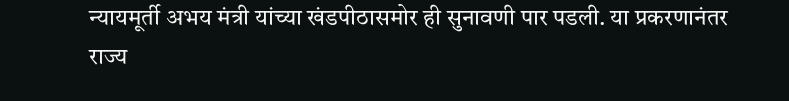न्यायमूर्ती अभय मंत्री यांच्या खंडपीठासमोर ही सुनावणी पार पडली. या प्रकरणानंतर राज्य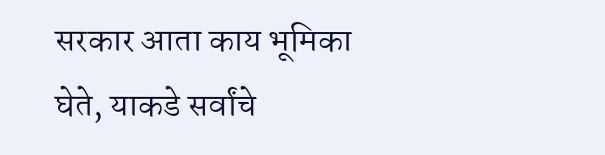सरकार आता काय भूमिका घेते, याकडे सर्वांचे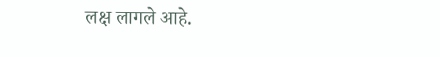लक्ष लागले आहे.